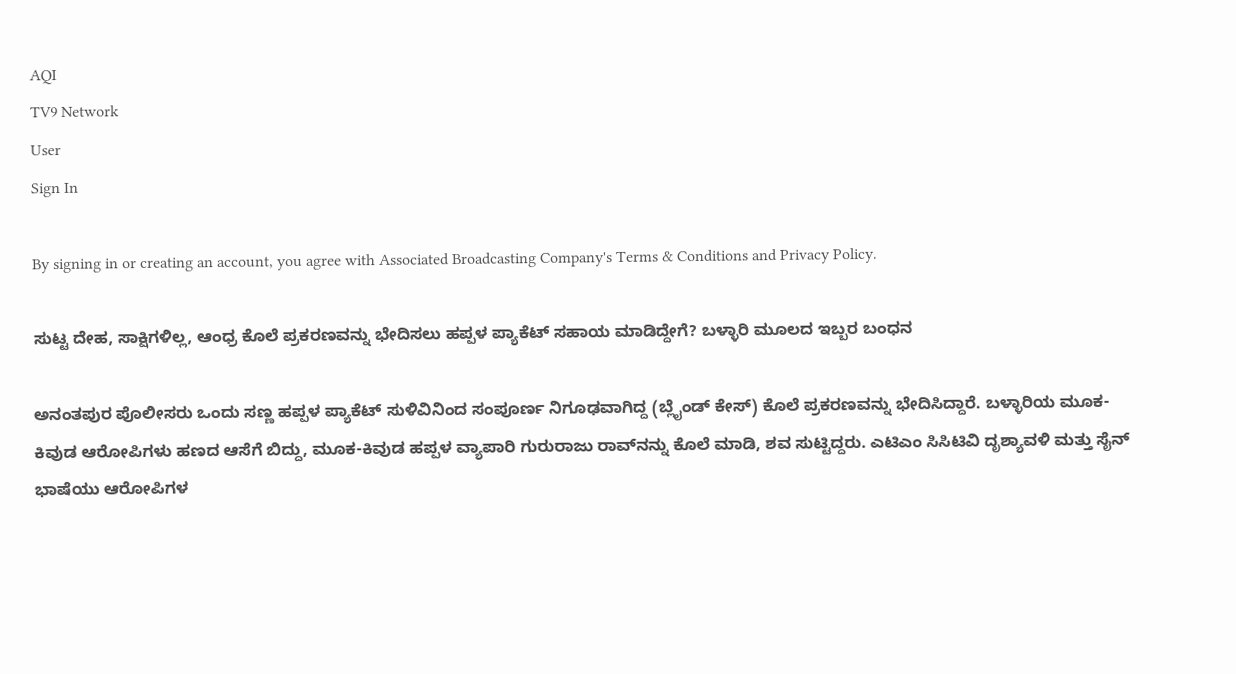AQI
TV9 Network
User
Sign In

By signing in or creating an account, you agree with Associated Broadcasting Company's Terms & Conditions and Privacy Policy.

ಸುಟ್ಟ ದೇಹ, ಸಾಕ್ಷಿಗಳಿಲ್ಲ, ಆಂಧ್ರ ಕೊಲೆ ಪ್ರಕರಣವನ್ನು ಭೇದಿಸಲು ಹಪ್ಪಳ ಪ್ಯಾಕೆಟ್ ಸಹಾಯ ಮಾಡಿದ್ದೇಗೆ? ಬಳ್ಳಾರಿ ಮೂಲದ ಇಬ್ಬರ ಬಂಧನ

ಅನಂತಪುರ ಪೊಲೀಸರು ಒಂದು ಸಣ್ಣ ಹಪ್ಪಳ ಪ್ಯಾಕೆಟ್ ಸುಳಿವಿನಿಂದ ಸಂಪೂರ್ಣ ನಿಗೂಢವಾಗಿದ್ದ (ಬ್ಲೈಂಡ್ ಕೇಸ್) ಕೊಲೆ ಪ್ರಕರಣವನ್ನು ಭೇದಿಸಿದ್ದಾರೆ. ಬಳ್ಳಾರಿಯ ಮೂಕ-ಕಿವುಡ ಆರೋಪಿಗಳು ಹಣದ ಆಸೆಗೆ ಬಿದ್ದು, ಮೂಕ-ಕಿವುಡ ಹಪ್ಪಳ ವ್ಯಾಪಾರಿ ಗುರುರಾಜು ರಾವ್‌ನನ್ನು ಕೊಲೆ ಮಾಡಿ, ಶವ ಸುಟ್ಟಿದ್ದರು. ಎಟಿಎಂ ಸಿಸಿಟಿವಿ ದೃಶ್ಯಾವಳಿ ಮತ್ತು ಸೈನ್ ಭಾಷೆಯು ಆರೋಪಿಗಳ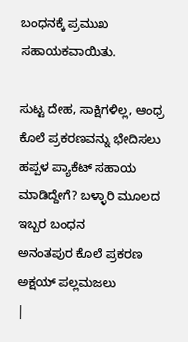ಬಂಧನಕ್ಕೆ ಪ್ರಮುಖ ಸಹಾಯಕವಾಯಿತು.

ಸುಟ್ಟ ದೇಹ, ಸಾಕ್ಷಿಗಳಿಲ್ಲ, ಆಂಧ್ರ ಕೊಲೆ ಪ್ರಕರಣವನ್ನು ಭೇದಿಸಲು ಹಪ್ಪಳ ಪ್ಯಾಕೆಟ್ ಸಹಾಯ ಮಾಡಿದ್ದೇಗೆ? ಬಳ್ಳಾರಿ ಮೂಲದ ಇಬ್ಬರ ಬಂಧನ
ಅನಂತಪುರ ಕೊಲೆ ಪ್ರಕರಣ
ಅಕ್ಷಯ್ ಪಲ್ಲಮಜಲು
|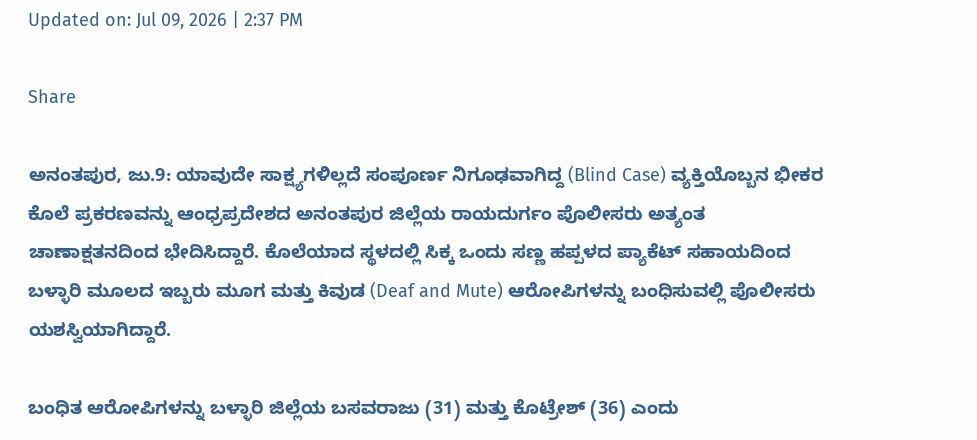Updated on: Jul 09, 2026 | 2:37 PM

Share

ಅನಂತಪುರ, ಜು.9: ಯಾವುದೇ ಸಾಕ್ಷ್ಯಗಳಿಲ್ಲದೆ ಸಂಪೂರ್ಣ ನಿಗೂಢವಾಗಿದ್ದ (Blind Case) ವ್ಯಕ್ತಿಯೊಬ್ಬನ ಭೀಕರ ಕೊಲೆ ಪ್ರಕರಣವನ್ನು ಆಂಧ್ರಪ್ರದೇಶದ ಅನಂತಪುರ ಜಿಲ್ಲೆಯ ರಾಯದುರ್ಗಂ ಪೊಲೀಸರು ಅತ್ಯಂತ ಚಾಣಾಕ್ಷತನದಿಂದ ಭೇದಿಸಿದ್ದಾರೆ. ಕೊಲೆಯಾದ ಸ್ಥಳದಲ್ಲಿ ಸಿಕ್ಕ ಒಂದು ಸಣ್ಣ ಹಪ್ಪಳದ ಪ್ಯಾಕೆಟ್ ಸಹಾಯದಿಂದ ಬಳ್ಳಾರಿ ಮೂಲದ ಇಬ್ಬರು ಮೂಗ ಮತ್ತು ಕಿವುಡ (Deaf and Mute) ಆರೋಪಿಗಳನ್ನು ಬಂಧಿಸುವಲ್ಲಿ ಪೊಲೀಸರು ಯಶಸ್ವಿಯಾಗಿದ್ದಾರೆ.

ಬಂಧಿತ ಆರೋಪಿಗಳನ್ನು ಬಳ್ಳಾರಿ ಜಿಲ್ಲೆಯ ಬಸವರಾಜು (31) ಮತ್ತು ಕೊಟ್ರೇಶ್ (36) ಎಂದು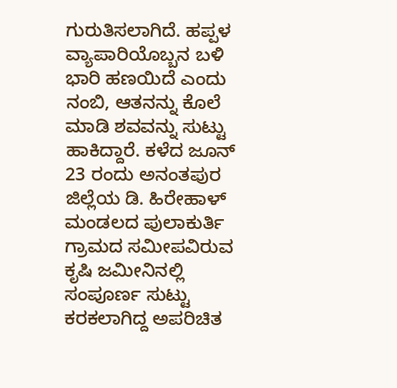ಗುರುತಿಸಲಾಗಿದೆ. ಹಪ್ಪಳ ವ್ಯಾಪಾರಿಯೊಬ್ಬನ ಬಳಿ ಭಾರಿ ಹಣಯಿದೆ ಎಂದು ನಂಬಿ, ಆತನನ್ನು ಕೊಲೆ ಮಾಡಿ ಶವವನ್ನು ಸುಟ್ಟು ಹಾಕಿದ್ದಾರೆ. ಕಳೆದ ಜೂನ್ 23 ರಂದು ಅನಂತಪುರ ಜಿಲ್ಲೆಯ ಡಿ. ಹಿರೇಹಾಳ್ ಮಂಡಲದ ಪುಲಾಕುರ್ತಿ ಗ್ರಾಮದ ಸಮೀಪವಿರುವ ಕೃಷಿ ಜಮೀನಿನಲ್ಲಿ ಸಂಪೂರ್ಣ ಸುಟ್ಟು ಕರಕಲಾಗಿದ್ದ ಅಪರಿಚಿತ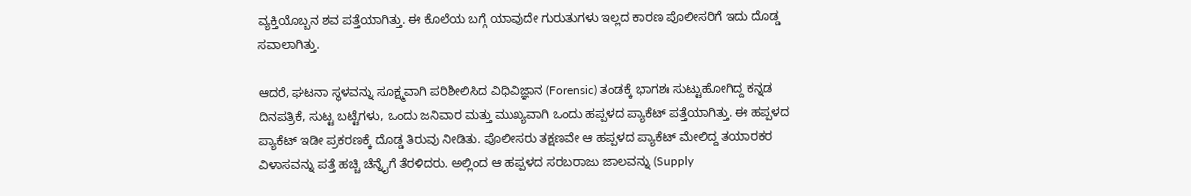ವ್ಯಕ್ತಿಯೊಬ್ಬನ ಶವ ಪತ್ತೆಯಾಗಿತ್ತು. ಈ ಕೊಲೆಯ ಬಗ್ಗೆ ಯಾವುದೇ ಗುರುತುಗಳು ಇಲ್ಲದ ಕಾರಣ ಪೊಲೀಸರಿಗೆ ಇದು ದೊಡ್ಡ ಸವಾಲಾಗಿತ್ತು.

ಆದರೆ, ಘಟನಾ ಸ್ಥಳವನ್ನು ಸೂಕ್ಷ್ಮವಾಗಿ ಪರಿಶೀಲಿಸಿದ ವಿಧಿವಿಜ್ಞಾನ (Forensic) ತಂಡಕ್ಕೆ ಭಾಗಶಃ ಸುಟ್ಟುಹೋಗಿದ್ದ ಕನ್ನಡ ದಿನಪತ್ರಿಕೆ, ಸುಟ್ಟ ಬಟ್ಟೆಗಳು, ಒಂದು ಜನಿವಾರ ಮತ್ತು ಮುಖ್ಯವಾಗಿ ಒಂದು ಹಪ್ಪಳದ ಪ್ಯಾಕೆಟ್ ಪತ್ತೆಯಾಗಿತ್ತು. ಈ ಹಪ್ಪಳದ ಪ್ಯಾಕೆಟ್ ಇಡೀ ಪ್ರಕರಣಕ್ಕೆ ದೊಡ್ಡ ತಿರುವು ನೀಡಿತು. ಪೊಲೀಸರು ತಕ್ಷಣವೇ ಆ ಹಪ್ಪಳದ ಪ್ಯಾಕೆಟ್ ಮೇಲಿದ್ದ ತಯಾರಕರ ವಿಳಾಸವನ್ನು ಪತ್ತೆ ಹಚ್ಚಿ ಚೆನ್ನೈಗೆ ತೆರಳಿದರು. ಅಲ್ಲಿಂದ ಆ ಹಪ್ಪಳದ ಸರಬರಾಜು ಜಾಲವನ್ನು (Supply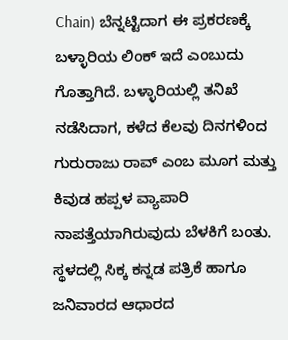Chain) ಬೆನ್ನಟ್ಟಿದಾಗ ಈ ಪ್ರಕರಣಕ್ಕೆ ಬಳ್ಳಾರಿಯ ಲಿಂಕ್ ಇದೆ ಎಂಬುದು ಗೊತ್ತಾಗಿದೆ. ಬಳ್ಳಾರಿಯಲ್ಲಿ ತನಿಖೆ ನಡೆಸಿದಾಗ, ಕಳೆದ ಕೆಲವು ದಿನಗಳಿಂದ ಗುರುರಾಜು ರಾವ್ ಎಂಬ ಮೂಗ ಮತ್ತು ಕಿವುಡ ಹಪ್ಪಳ ವ್ಯಾಪಾರಿ ನಾಪತ್ತೆಯಾಗಿರುವುದು ಬೆಳಕಿಗೆ ಬಂತು. ಸ್ಥಳದಲ್ಲಿ ಸಿಕ್ಕ ಕನ್ನಡ ಪತ್ರಿಕೆ ಹಾಗೂ ಜನಿವಾರದ ಆಧಾರದ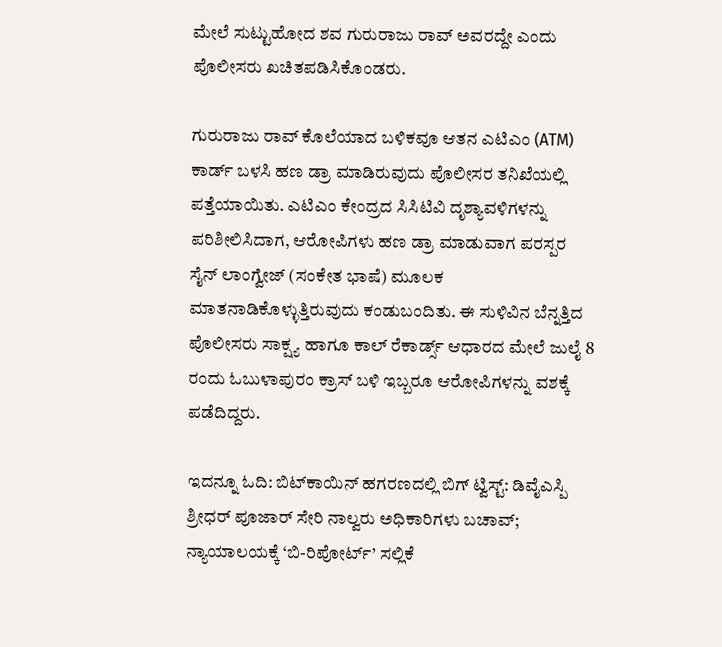ಮೇಲೆ ಸುಟ್ಟುಹೋದ ಶವ ಗುರುರಾಜು ರಾವ್ ಅವರದ್ದೇ ಎಂದು ಪೊಲೀಸರು ಖಚಿತಪಡಿಸಿಕೊಂಡರು.

ಗುರುರಾಜು ರಾವ್ ಕೊಲೆಯಾದ ಬಳಿಕವೂ ಆತನ ಎಟಿಎಂ (ATM) ಕಾರ್ಡ್ ಬಳಸಿ ಹಣ ಡ್ರಾ ಮಾಡಿರುವುದು ಪೊಲೀಸರ ತನಿಖೆಯಲ್ಲಿ ಪತ್ತೆಯಾಯಿತು. ಎಟಿಎಂ ಕೇಂದ್ರದ ಸಿಸಿಟಿವಿ ದೃಶ್ಯಾವಳಿಗಳನ್ನು ಪರಿಶೀಲಿಸಿದಾಗ, ಆರೋಪಿಗಳು ಹಣ ಡ್ರಾ ಮಾಡುವಾಗ ಪರಸ್ಪರ ಸೈನ್ ಲಾಂಗ್ವೇಜ್ (ಸಂಕೇತ ಭಾಷೆ) ಮೂಲಕ ಮಾತನಾಡಿಕೊಳ್ಳುತ್ತಿರುವುದು ಕಂಡುಬಂದಿತು. ಈ ಸುಳಿವಿನ ಬೆನ್ನತ್ತಿದ ಪೊಲೀಸರು ಸಾಕ್ಷ್ಯ ಹಾಗೂ ಕಾಲ್ ರೆಕಾರ್ಡ್ಸ್ ಆಧಾರದ ಮೇಲೆ ಜುಲೈ 8 ರಂದು ಓಬುಳಾಪುರಂ ಕ್ರಾಸ್ ಬಳಿ ಇಬ್ಬರೂ ಆರೋಪಿಗಳನ್ನು ವಶಕ್ಕೆ ಪಡೆದಿದ್ದರು.

ಇದನ್ನೂ ಓದಿ: ಬಿಟ್‌ಕಾಯಿನ್ ಹಗರಣದಲ್ಲಿ ಬಿಗ್ ಟ್ವಿಸ್ಟ್: ಡಿವೈಎಸ್ಪಿ ಶ್ರೀಧರ್ ಪೂಜಾರ್ ಸೇರಿ ನಾಲ್ವರು ಅಧಿಕಾರಿಗಳು ಬಚಾವ್; ನ್ಯಾಯಾಲಯಕ್ಕೆ ‘ಬಿ-ರಿಪೋರ್ಟ್’ ಸಲ್ಲಿಕೆ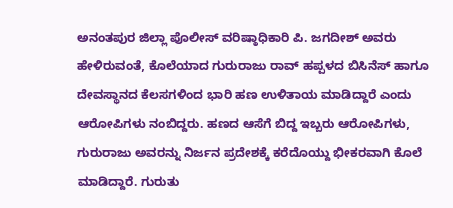ಅನಂತಪುರ ಜಿಲ್ಲಾ ಪೊಲೀಸ್ ವರಿಷ್ಠಾಧಿಕಾರಿ ಪಿ. ಜಗದೀಶ್ ಅವರು ಹೇಳಿರುವಂತೆ, ಕೊಲೆಯಾದ ಗುರುರಾಜು ರಾವ್ ಹಪ್ಪಳದ ಬಿಸಿನೆಸ್ ಹಾಗೂ ದೇವಸ್ಥಾನದ ಕೆಲಸಗಳಿಂದ ಭಾರಿ ಹಣ ಉಳಿತಾಯ ಮಾಡಿದ್ದಾರೆ ಎಂದು ಆರೋಪಿಗಳು ನಂಬಿದ್ದರು. ಹಣದ ಆಸೆಗೆ ಬಿದ್ದ ಇಬ್ಬರು ಆರೋಪಿಗಳು, ಗುರುರಾಜು ಅವರನ್ನು ನಿರ್ಜನ ಪ್ರದೇಶಕ್ಕೆ ಕರೆದೊಯ್ದು ಭೀಕರವಾಗಿ ಕೊಲೆ ಮಾಡಿದ್ದಾರೆ. ಗುರುತು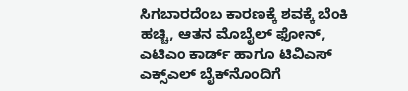ಸಿಗಬಾರದೆಂಬ ಕಾರಣಕ್ಕೆ ಶವಕ್ಕೆ ಬೆಂಕಿ ಹಚ್ಚಿ, ಆತನ ಮೊಬೈಲ್ ಫೋನ್, ಎಟಿಎಂ ಕಾರ್ಡ್ ಹಾಗೂ ಟಿವಿಎಸ್ ಎಕ್ಸ್‌ಎಲ್ ಬೈಕ್‌ನೊಂದಿಗೆ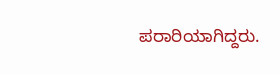ಪರಾರಿಯಾಗಿದ್ದರು.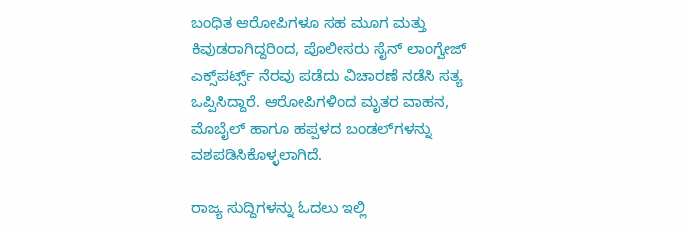ಬಂಧಿತ ಆರೋಪಿಗಳೂ ಸಹ ಮೂಗ ಮತ್ತು ಕಿವುಡರಾಗಿದ್ದರಿಂದ, ಪೊಲೀಸರು ಸೈನ್ ಲಾಂಗ್ವೇಜ್ ಎಕ್ಸ್‌ಪರ್ಟ್ಸ್ ನೆರವು ಪಡೆದು ವಿಚಾರಣೆ ನಡೆಸಿ ಸತ್ಯ ಒಪ್ಪಿಸಿದ್ದಾರೆ. ಆರೋಪಿಗಳಿಂದ ಮೃತರ ವಾಹನ, ಮೊಬೈಲ್ ಹಾಗೂ ಹಪ್ಪಳದ ಬಂಡಲ್‌ಗಳನ್ನು ವಶಪಡಿಸಿಕೊಳ್ಳಲಾಗಿದೆ.

ರಾಜ್ಯ ಸುದ್ದಿಗಳನ್ನು ಓದಲು ಇಲ್ಲಿ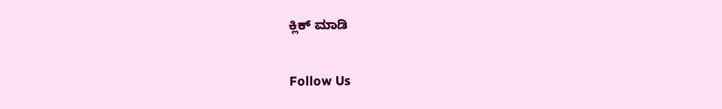ಕ್ಲಿಕ್ ಮಾಡಿ

Follow Us